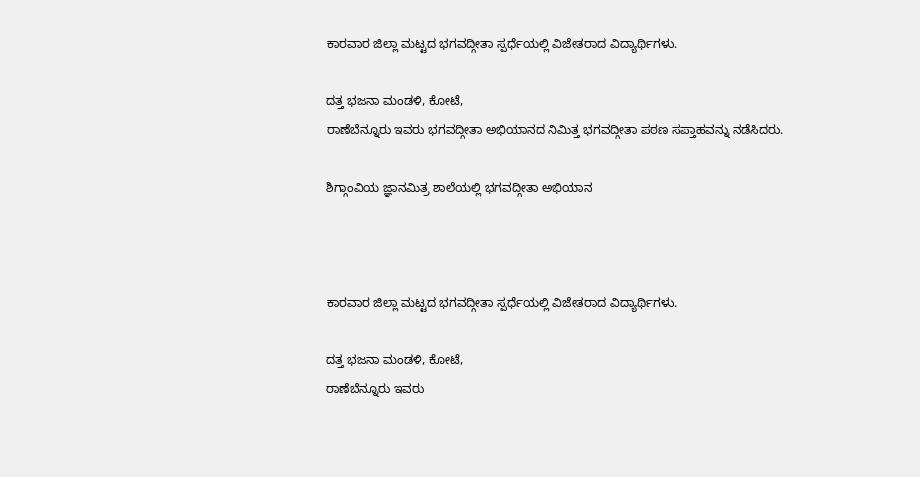ಕಾರವಾರ ಜಿಲ್ಲಾ ಮಟ್ಟದ ಭಗವದ್ಗೀತಾ ಸ್ಪರ್ಧೆಯಲ್ಲಿ ವಿಜೇತರಾದ ವಿದ್ಯಾರ್ಥಿಗಳು.

ದತ್ತ ಭಜನಾ ಮಂಡಳಿ, ಕೋಟೆ,
ರಾಣೆಬೆನ್ನೂರು ಇವರು ಭಗವದ್ಗೀತಾ ಅಭಿಯಾನದ ನಿಮಿತ್ತ ಭಗವದ್ಗೀತಾ ಪಠಣ ಸಪ್ತಾಹವನ್ನು ನಡೆಸಿದರು.

ಶಿಗ್ಗಾಂವಿಯ ಜ್ಞಾನಮಿತ್ರ ಶಾಲೆಯಲ್ಲಿ ಭಗವದ್ಗೀತಾ ಅಭಿಯಾನ



ಕಾರವಾರ ಜಿಲ್ಲಾ ಮಟ್ಟದ ಭಗವದ್ಗೀತಾ ಸ್ಪರ್ಧೆಯಲ್ಲಿ ವಿಜೇತರಾದ ವಿದ್ಯಾರ್ಥಿಗಳು.

ದತ್ತ ಭಜನಾ ಮಂಡಳಿ, ಕೋಟೆ,
ರಾಣೆಬೆನ್ನೂರು ಇವರು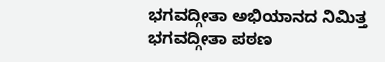ಭಗವದ್ಗೀತಾ ಅಭಿಯಾನದ ನಿಮಿತ್ತ ಭಗವದ್ಗೀತಾ ಪಠಣ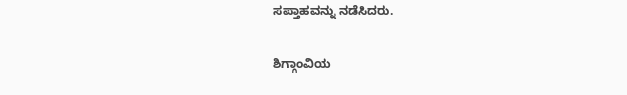ಸಪ್ತಾಹವನ್ನು ನಡೆಸಿದರು.

ಶಿಗ್ಗಾಂವಿಯ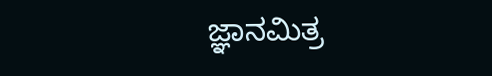ಜ್ಞಾನಮಿತ್ರ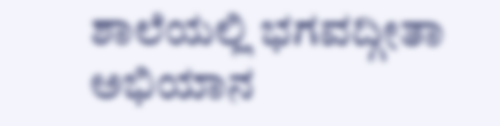ಶಾಲೆಯಲ್ಲಿ ಭಗವದ್ಗೀತಾ ಅಭಿಯಾನ